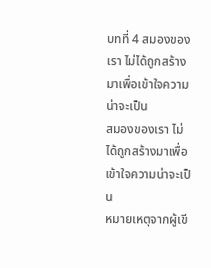บทที่ 4 สมองของเรา ไม่ได้ถูกสร้างมาเพื่อเข้าใจความน่าจะเป็น
สมองของเรา ไม่ได้ถูกสร้างมาเพื่อเข้าใจความน่าจะเป็น
หมายเหตุจากผู้เขี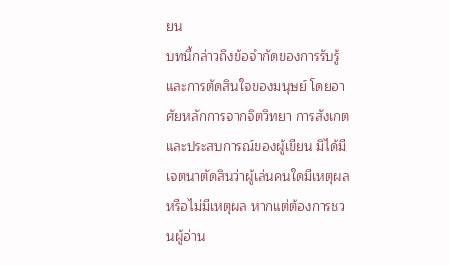ยน
บทนี้กล่าวถึงข้อจำกัดของการรับรู้และการตัดสินใจของมนุษย์ โดยอาศัยหลักการจากจิตวิทยา การสังเกต และประสบการณ์ของผู้เขียน มิได้มีเจตนาตัดสินว่าผู้เล่นคนใดมีเหตุผลหรือไม่มีเหตุผล หากแต่ต้องการชวนผู้อ่าน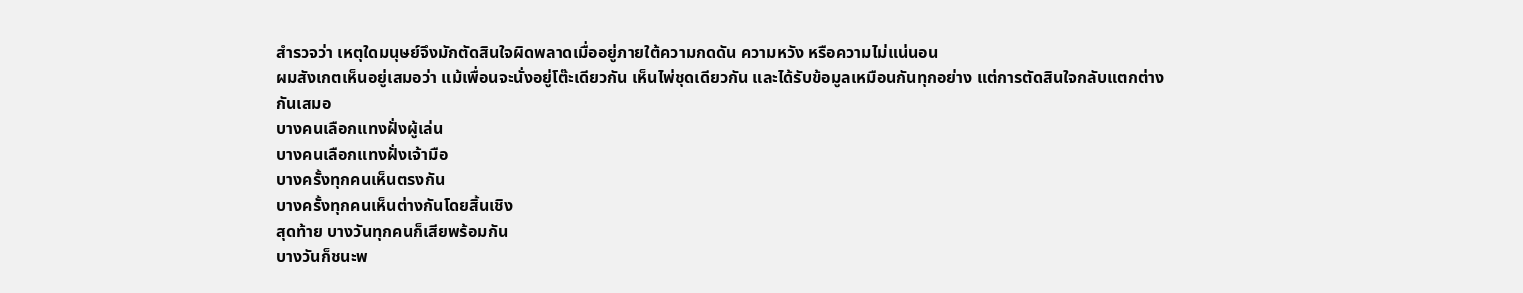สำรวจว่า เหตุใดมนุษย์จึงมักตัดสินใจผิดพลาดเมื่ออยู่ภายใต้ความกดดัน ความหวัง หรือความไม่แน่นอน
ผมสังเกตเห็นอยู่เสมอว่า แม้เพื่อนจะนั่งอยู่โต๊ะเดียวกัน เห็นไพ่ชุดเดียวกัน และได้รับข้อมูลเหมือนกันทุกอย่าง แต่การตัดสินใจกลับแตกต่างกันเสมอ
บางคนเลือกแทงฝั่งผู้เล่น
บางคนเลือกแทงฝั่งเจ้ามือ
บางครั้งทุกคนเห็นตรงกัน
บางครั้งทุกคนเห็นต่างกันโดยสิ้นเชิง
สุดท้าย บางวันทุกคนก็เสียพร้อมกัน
บางวันก็ชนะพ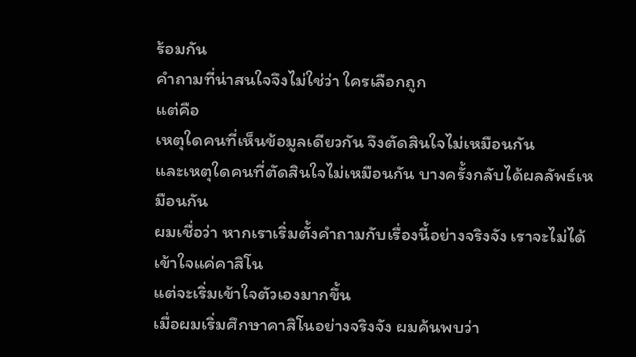ร้อมกัน
คำถามที่น่าสนใจจึงไม่ใช่ว่า ใครเลือกถูก
แต่คือ
เหตุใดคนที่เห็นข้อมูลเดียวกัน จึงตัดสินใจไม่เหมือนกัน
และเหตุใดคนที่ตัดสินใจไม่เหมือนกัน บางครั้งกลับได้ผลลัพธ์เหมือนกัน
ผมเชื่อว่า หากเราเริ่มตั้งคำถามกับเรื่องนี้อย่างจริงจัง เราจะไม่ได้เข้าใจแค่คาสิโน
แต่จะเริ่มเข้าใจตัวเองมากขึ้น
เมื่อผมเริ่มศึกษาคาสิโนอย่างจริงจัง ผมค้นพบว่า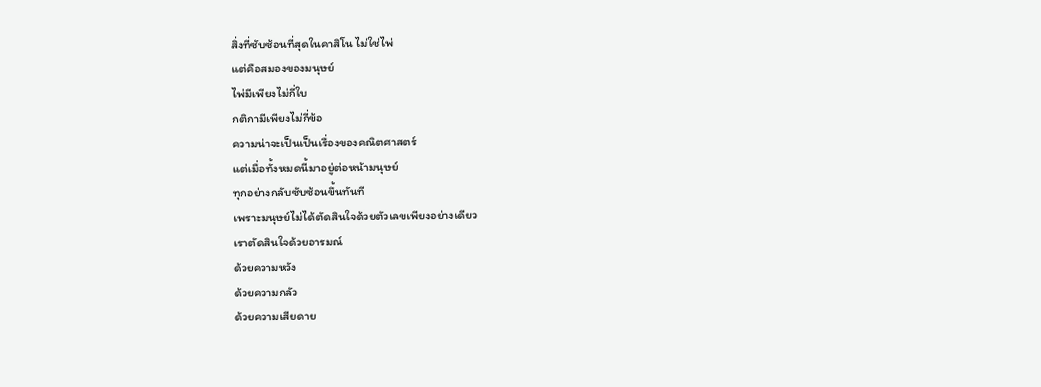สิ่งที่ซับซ้อนที่สุดในคาสิโน ไม่ใช่ไพ่
แต่คือสมองของมนุษย์
ไพ่มีเพียงไม่กี่ใบ
กติกามีเพียงไม่กี่ข้อ
ความน่าจะเป็นเป็นเรื่องของคณิตศาสตร์
แต่เมื่อทั้งหมดนี้มาอยู่ต่อหน้ามนุษย์
ทุกอย่างกลับซับซ้อนขึ้นทันที
เพราะมนุษย์ไม่ได้ตัดสินใจด้วยตัวเลขเพียงอย่างเดียว
เราตัดสินใจด้วยอารมณ์
ด้วยความหวัง
ด้วยความกลัว
ด้วยความเสียดาย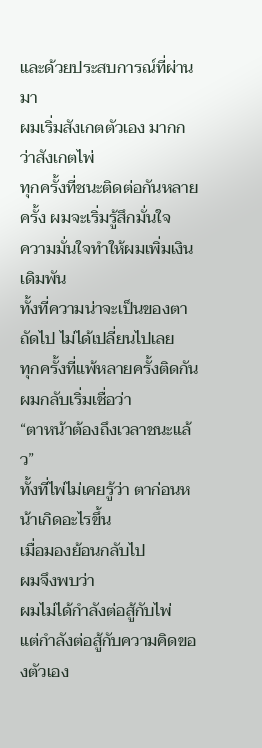และด้วยประสบการณ์ที่ผ่านมา
ผมเริ่มสังเกตตัวเอง มากกว่าสังเกตไพ่
ทุกครั้งที่ชนะติดต่อกันหลายครั้ง ผมจะเริ่มรู้สึกมั่นใจ
ความมั่นใจทำให้ผมเพิ่มเงินเดิมพัน
ทั้งที่ความน่าจะเป็นของตาถัดไป ไม่ได้เปลี่ยนไปเลย
ทุกครั้งที่แพ้หลายครั้งติดกัน ผมกลับเริ่มเชื่อว่า
“ตาหน้าต้องถึงเวลาชนะแล้ว”
ทั้งที่ไพ่ไม่เคยรู้ว่า ตาก่อนหน้าเกิดอะไรขึ้น
เมื่อมองย้อนกลับไป
ผมจึงพบว่า
ผมไม่ได้กำลังต่อสู้กับไพ่
แต่กำลังต่อสู้กับความคิดของตัวเอง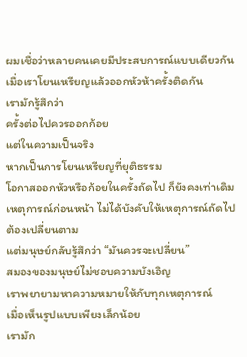ผมเชื่อว่าหลายคนเคยมีประสบการณ์แบบเดียวกัน
เมื่อเราโยนเหรียญแล้วออกหัวห้าครั้งติดกัน
เรามักรู้สึกว่า
ครั้งต่อไปควรออกก้อย
แต่ในความเป็นจริง
หากเป็นการโยนเหรียญที่ยุติธรรม
โอกาสออกหัวหรือก้อยในครั้งถัดไป ก็ยังคงเท่าเดิม
เหตุการณ์ก่อนหน้า ไม่ได้บังคับให้เหตุการณ์ถัดไปต้องเปลี่ยนตาม
แต่มนุษย์กลับรู้สึกว่า “มันควรจะเปลี่ยน”
สมองของมนุษย์ไม่ชอบความบังเอิญ
เราพยายามหาความหมายให้กับทุกเหตุการณ์
เมื่อเห็นรูปแบบเพียงเล็กน้อย
เรามัก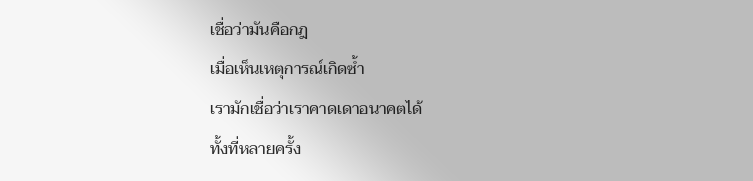เชื่อว่ามันคือกฎ
เมื่อเห็นเหตุการณ์เกิดซ้ำ
เรามักเชื่อว่าเราคาดเดาอนาคตได้
ทั้งที่หลายครั้ง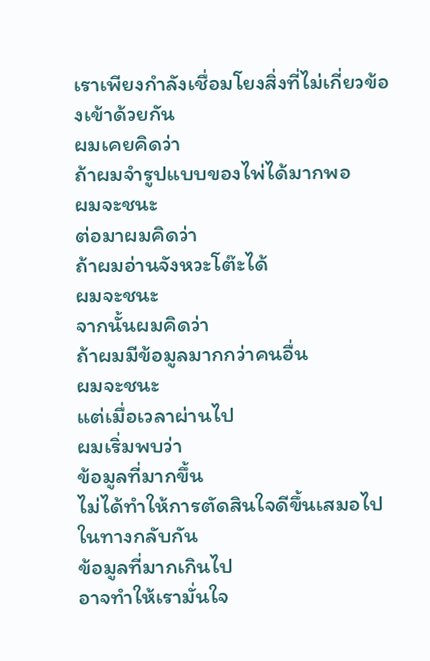เราเพียงกำลังเชื่อมโยงสิ่งที่ไม่เกี่ยวข้องเข้าด้วยกัน
ผมเคยคิดว่า
ถ้าผมจำรูปแบบของไพ่ได้มากพอ
ผมจะชนะ
ต่อมาผมคิดว่า
ถ้าผมอ่านจังหวะโต๊ะได้
ผมจะชนะ
จากนั้นผมคิดว่า
ถ้าผมมีข้อมูลมากกว่าคนอื่น
ผมจะชนะ
แต่เมื่อเวลาผ่านไป
ผมเริ่มพบว่า
ข้อมูลที่มากขึ้น
ไม่ได้ทำให้การตัดสินใจดีขึ้นเสมอไป
ในทางกลับกัน
ข้อมูลที่มากเกินไป
อาจทำให้เรามั่นใจ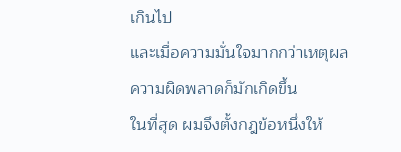เกินไป
และเมื่อความมั่นใจมากกว่าเหตุผล
ความผิดพลาดก็มักเกิดขึ้น
ในที่สุด ผมจึงตั้งกฎข้อหนึ่งให้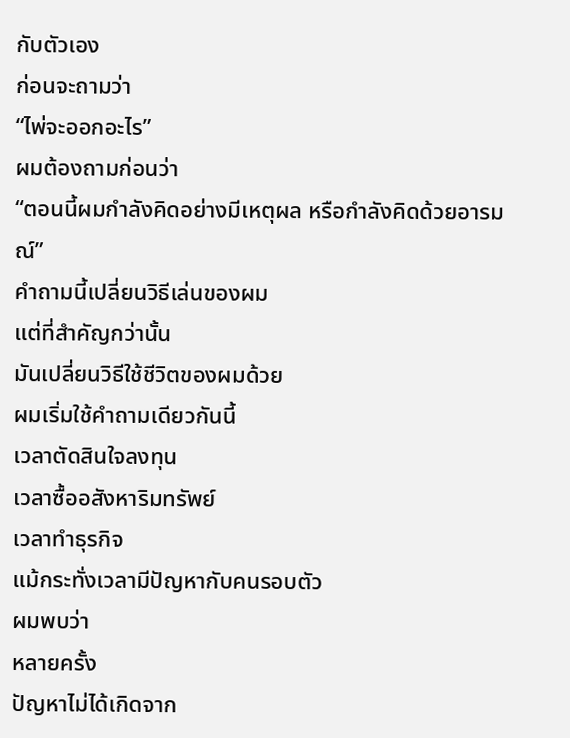กับตัวเอง
ก่อนจะถามว่า
“ไพ่จะออกอะไร”
ผมต้องถามก่อนว่า
“ตอนนี้ผมกำลังคิดอย่างมีเหตุผล หรือกำลังคิดด้วยอารมณ์”
คำถามนี้เปลี่ยนวิธีเล่นของผม
แต่ที่สำคัญกว่านั้น
มันเปลี่ยนวิธีใช้ชีวิตของผมด้วย
ผมเริ่มใช้คำถามเดียวกันนี้
เวลาตัดสินใจลงทุน
เวลาซื้ออสังหาริมทรัพย์
เวลาทำธุรกิจ
แม้กระทั่งเวลามีปัญหากับคนรอบตัว
ผมพบว่า
หลายครั้ง
ปัญหาไม่ได้เกิดจาก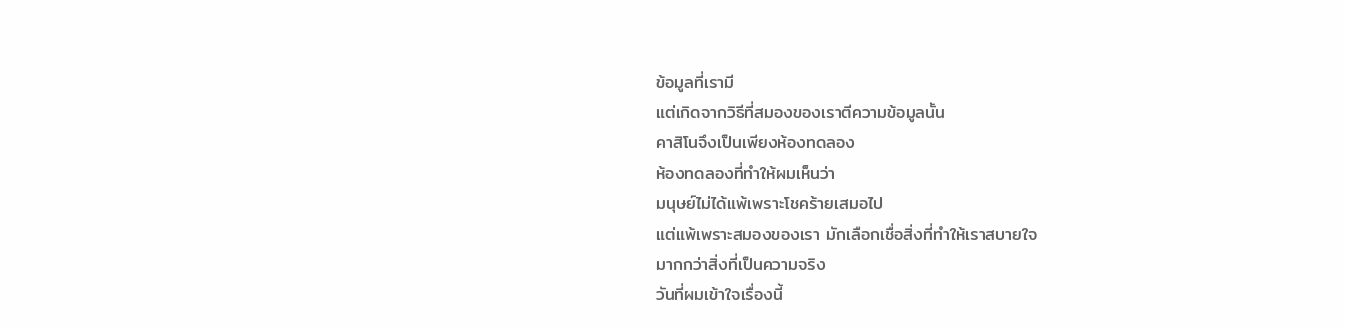ข้อมูลที่เรามี
แต่เกิดจากวิธีที่สมองของเราตีความข้อมูลนั้น
คาสิโนจึงเป็นเพียงห้องทดลอง
ห้องทดลองที่ทำให้ผมเห็นว่า
มนุษย์ไม่ได้แพ้เพราะโชคร้ายเสมอไป
แต่แพ้เพราะสมองของเรา มักเลือกเชื่อสิ่งที่ทำให้เราสบายใจ
มากกว่าสิ่งที่เป็นความจริง
วันที่ผมเข้าใจเรื่องนี้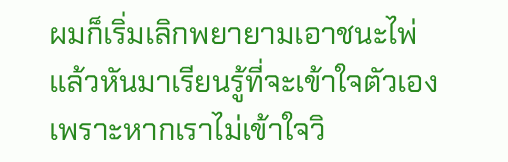ผมก็เริ่มเลิกพยายามเอาชนะไพ่
แล้วหันมาเรียนรู้ที่จะเข้าใจตัวเอง
เพราะหากเราไม่เข้าใจวิ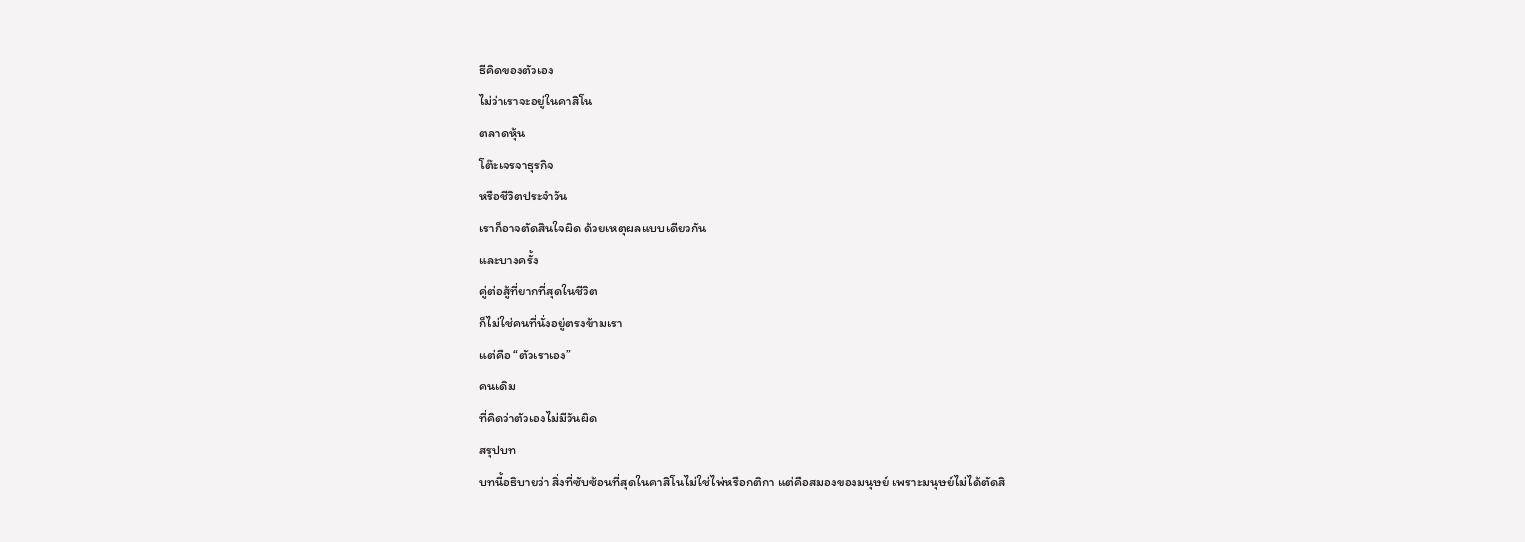ธีคิดของตัวเอง
ไม่ว่าเราจะอยู่ในคาสิโน
ตลาดหุ้น
โต๊ะเจรจาธุรกิจ
หรือชีวิตประจำวัน
เราก็อาจตัดสินใจผิด ด้วยเหตุผลแบบเดียวกัน
และบางครั้ง
คู่ต่อสู้ที่ยากที่สุดในชีวิต
ก็ไม่ใช่คนที่นั่งอยู่ตรงข้ามเรา
แต่คือ “ตัวเราเอง”
คนเดิม
ที่คิดว่าตัวเองไม่มีวันผิด
สรุปบท
บทนี้อธิบายว่า สิ่งที่ซับซ้อนที่สุดในคาสิโนไม่ใช่ไพ่หรือกติกา แต่คือสมองของมนุษย์ เพราะมนุษย์ไม่ได้ตัดสิ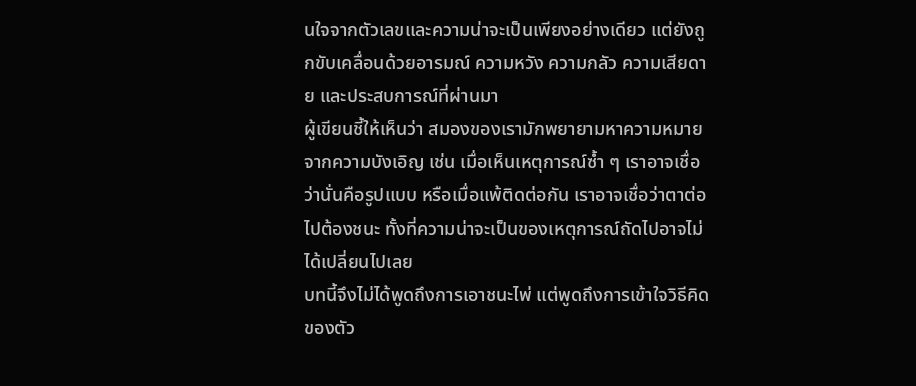นใจจากตัวเลขและความน่าจะเป็นเพียงอย่างเดียว แต่ยังถูกขับเคลื่อนด้วยอารมณ์ ความหวัง ความกลัว ความเสียดาย และประสบการณ์ที่ผ่านมา
ผู้เขียนชี้ให้เห็นว่า สมองของเรามักพยายามหาความหมายจากความบังเอิญ เช่น เมื่อเห็นเหตุการณ์ซ้ำ ๆ เราอาจเชื่อว่านั่นคือรูปแบบ หรือเมื่อแพ้ติดต่อกัน เราอาจเชื่อว่าตาต่อไปต้องชนะ ทั้งที่ความน่าจะเป็นของเหตุการณ์ถัดไปอาจไม่ได้เปลี่ยนไปเลย
บทนี้จึงไม่ได้พูดถึงการเอาชนะไพ่ แต่พูดถึงการเข้าใจวิธีคิดของตัว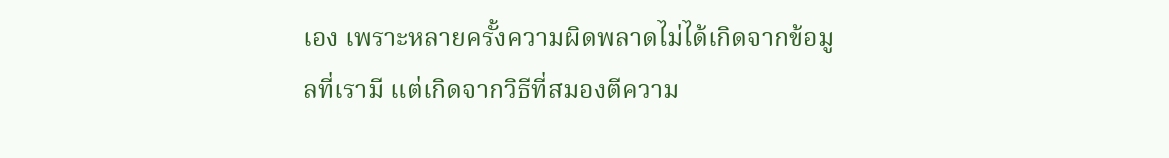เอง เพราะหลายครั้งความผิดพลาดไม่ได้เกิดจากข้อมูลที่เรามี แต่เกิดจากวิธีที่สมองตีความ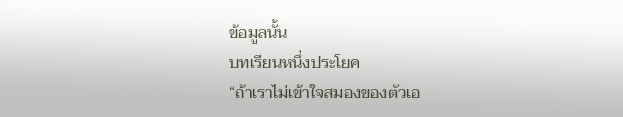ข้อมูลนั้น
บทเรียนหนึ่งประโยค
“ถ้าเราไม่เข้าใจสมองของตัวเอ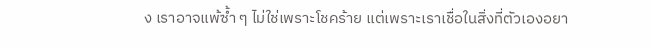ง เราอาจแพ้ซ้ำ ๆ ไม่ใช่เพราะโชคร้าย แต่เพราะเราเชื่อในสิ่งที่ตัวเองอยา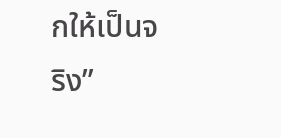กให้เป็นจริง”